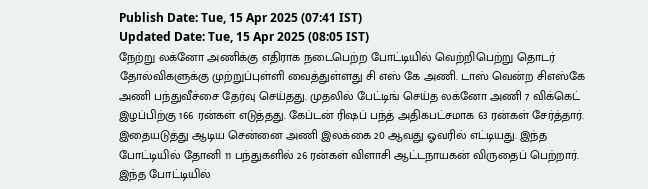Publish Date: Tue, 15 Apr 2025 (07:41 IST)
Updated Date: Tue, 15 Apr 2025 (08:05 IST)
நேற்று லக்னோ அணிக்கு எதிராக நடைபெற்ற போட்டியில் வெற்றிபெற்று தொடர் தோல்விகளுக்கு முற்றுப்புள்ளி வைத்துள்ளது சி எஸ் கே அணி. டாஸ் வென்ற சிஎஸ்கே அணி பந்துவீச்சை தேர்வு செய்தது. முதலில் பேட்டிங் செய்த லக்னோ அணி 7 விக்கெட் இழப்பிற்கு 166 ரன்கள் எடுத்தது. கேப்டன் ரிஷப் பந்த் அதிகபட்சமாக 63 ரன்கள் சேர்த்தார்.
இதையடுத்து ஆடிய சென்னை அணி இலக்கை 20 ஆவது ஓவரில் எட்டியது. இந்த போட்டியில் தோனி 11 பந்துகளில் 26 ரன்கள் விளாசி ஆட்டநாயகன் விருதைப் பெற்றார். இந்த போட்டியில்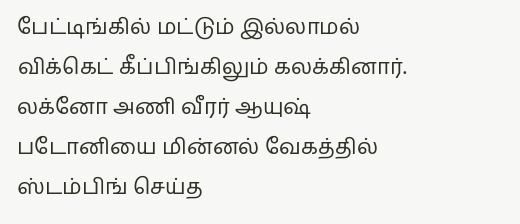பேட்டிங்கில் மட்டும் இல்லாமல் விக்கெட் கீப்பிங்கிலும் கலக்கினார்.
லக்னோ அணி வீரர் ஆயுஷ் படோனியை மின்னல் வேகத்தில் ஸ்டம்பிங் செய்த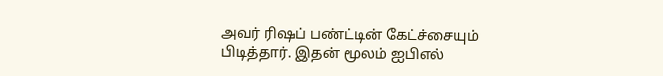அவர் ரிஷப் பண்ட்டின் கேட்ச்சையும் பிடித்தார். இதன் மூலம் ஐபிஎல்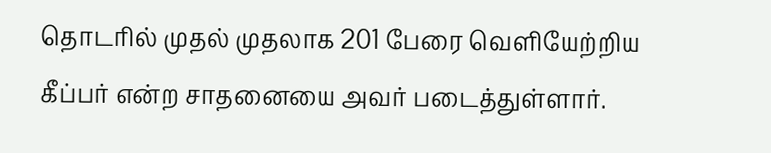தொடரில் முதல் முதலாக 201 பேரை வெளியேற்றிய கீப்பர் என்ற சாதனையை அவர் படைத்துள்ளார்.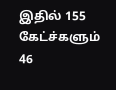இதில் 155 கேட்ச்களும் 46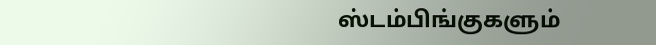ஸ்டம்பிங்குகளும்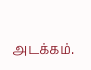அடக்கம்.